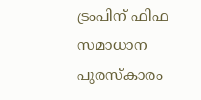ട്രംപിന് ഫിഫ സമാധാന പുരസ്കാരം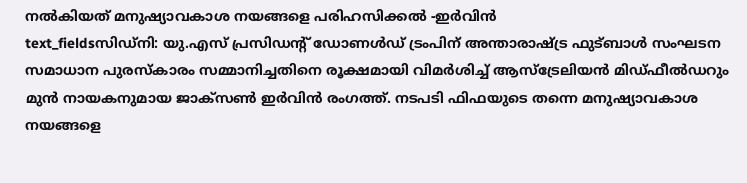നൽകിയത് മനുഷ്യാവകാശ നയങ്ങളെ പരിഹസിക്കൽ -ഇർവിൻ
text_fieldsസിഡ്നി: യു.എസ് പ്രസിഡന്റ് ഡോണൾഡ് ട്രംപിന് അന്താരാഷ്ട്ര ഫുട്ബാൾ സംഘടന സമാധാന പുരസ്കാരം സമ്മാനിച്ചതിനെ രൂക്ഷമായി വിമർശിച്ച് ആസ്ട്രേലിയൻ മിഡ്ഫീൽഡറും മുൻ നായകനുമായ ജാക്സൺ ഇർവിൻ രംഗത്ത്. നടപടി ഫിഫയുടെ തന്നെ മനുഷ്യാവകാശ നയങ്ങളെ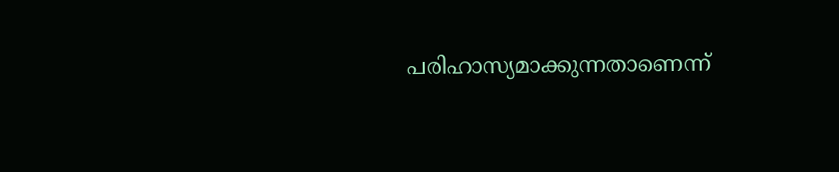പരിഹാസ്യമാക്കുന്നതാണെന്ന്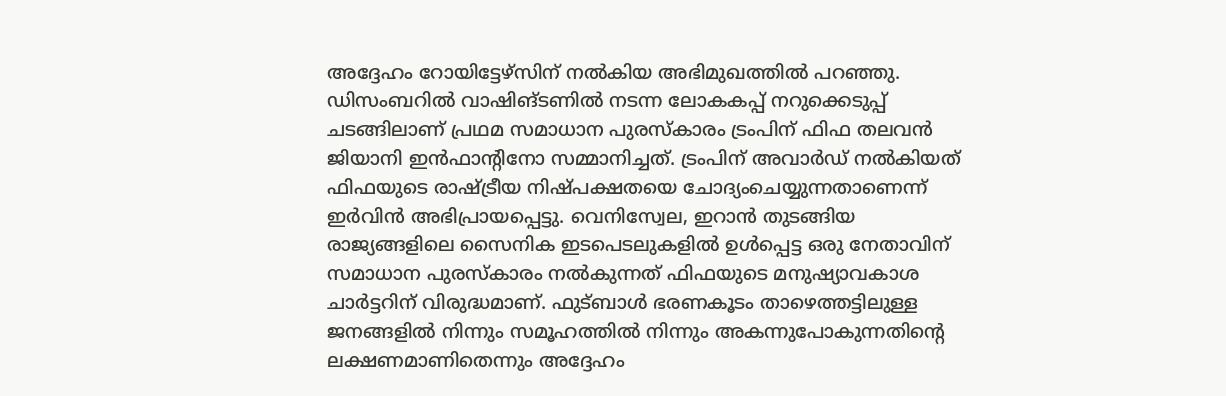അദ്ദേഹം റോയിട്ടേഴ്സിന് നൽകിയ അഭിമുഖത്തിൽ പറഞ്ഞു. ഡിസംബറിൽ വാഷിങ്ടണിൽ നടന്ന ലോകകപ്പ് നറുക്കെടുപ്പ് ചടങ്ങിലാണ് പ്രഥമ സമാധാന പുരസ്കാരം ട്രംപിന് ഫിഫ തലവൻ ജിയാനി ഇൻഫാന്റിനോ സമ്മാനിച്ചത്. ട്രംപിന് അവാർഡ് നൽകിയത് ഫിഫയുടെ രാഷ്ട്രീയ നിഷ്പക്ഷതയെ ചോദ്യംചെയ്യുന്നതാണെന്ന് ഇർവിൻ അഭിപ്രായപ്പെട്ടു. വെനിസ്വേല, ഇറാൻ തുടങ്ങിയ രാജ്യങ്ങളിലെ സൈനിക ഇടപെടലുകളിൽ ഉൾപ്പെട്ട ഒരു നേതാവിന് സമാധാന പുരസ്കാരം നൽകുന്നത് ഫിഫയുടെ മനുഷ്യാവകാശ ചാർട്ടറിന് വിരുദ്ധമാണ്. ഫുട്ബാൾ ഭരണകൂടം താഴെത്തട്ടിലുള്ള ജനങ്ങളിൽ നിന്നും സമൂഹത്തിൽ നിന്നും അകന്നുപോകുന്നതിന്റെ ലക്ഷണമാണിതെന്നും അദ്ദേഹം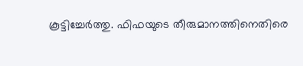കൂട്ടിച്ചേർത്തു. ഫിഫയുടെ തീരുമാനത്തിനെതിരെ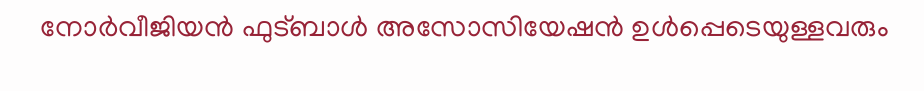നോർവീജിയൻ ഫുട്ബാൾ അസോസിയേഷൻ ഉൾപ്പെടെയുള്ളവരും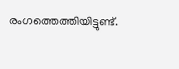രംഗത്തെത്തിയിട്ടുണ്ട്.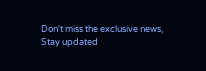Don't miss the exclusive news, Stay updated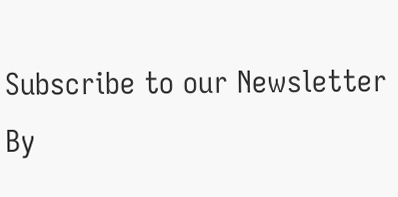Subscribe to our Newsletter
By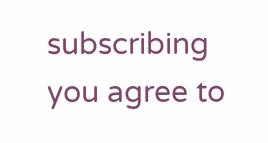subscribing you agree to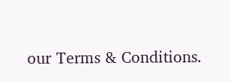our Terms & Conditions.